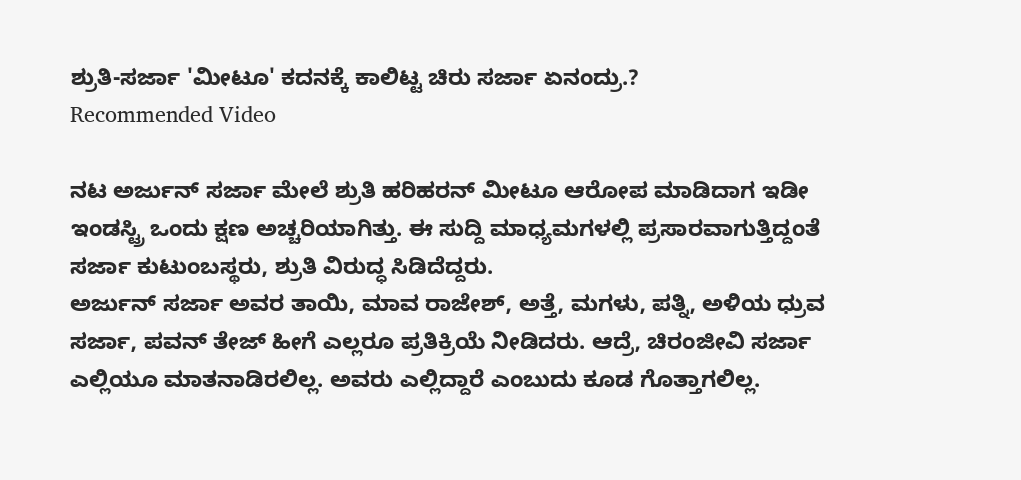ಶ್ರುತಿ-ಸರ್ಜಾ 'ಮೀಟೂ' ಕದನಕ್ಕೆ ಕಾಲಿಟ್ಟ ಚಿರು ಸರ್ಜಾ ಏನಂದ್ರು.?
Recommended Video

ನಟ ಅರ್ಜುನ್ ಸರ್ಜಾ ಮೇಲೆ ಶ್ರುತಿ ಹರಿಹರನ್ ಮೀಟೂ ಆರೋಪ ಮಾಡಿದಾಗ ಇಡೀ ಇಂಡಸ್ಟ್ರಿ ಒಂದು ಕ್ಷಣ ಅಚ್ಚರಿಯಾಗಿತ್ತು. ಈ ಸುದ್ದಿ ಮಾಧ್ಯಮಗಳಲ್ಲಿ ಪ್ರಸಾರವಾಗುತ್ತಿದ್ದಂತೆ ಸರ್ಜಾ ಕುಟುಂಬಸ್ಥರು, ಶ್ರುತಿ ವಿರುದ್ಧ ಸಿಡಿದೆದ್ದರು.
ಅರ್ಜುನ್ ಸರ್ಜಾ ಅವರ ತಾಯಿ, ಮಾವ ರಾಜೇಶ್, ಅತ್ತೆ, ಮಗಳು, ಪತ್ನಿ, ಅಳಿಯ ಧ್ರುವ ಸರ್ಜಾ, ಪವನ್ ತೇಜ್ ಹೀಗೆ ಎಲ್ಲರೂ ಪ್ರತಿಕ್ರಿಯೆ ನೀಡಿದರು. ಆದ್ರೆ, ಚಿರಂಜೀವಿ ಸರ್ಜಾ ಎಲ್ಲಿಯೂ ಮಾತನಾಡಿರಲಿಲ್ಲ. ಅವರು ಎಲ್ಲಿದ್ದಾರೆ ಎಂಬುದು ಕೂಡ ಗೊತ್ತಾಗಲಿಲ್ಲ.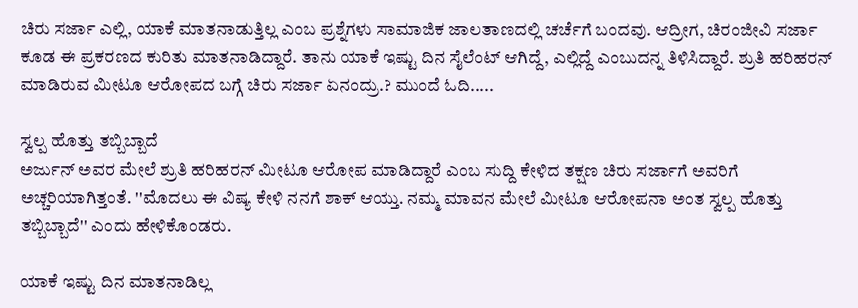ಚಿರು ಸರ್ಜಾ ಎಲ್ಲಿ, ಯಾಕೆ ಮಾತನಾಡುತ್ತಿಲ್ಲ ಎಂಬ ಪ್ರಶ್ನೆಗಳು ಸಾಮಾಜಿಕ ಜಾಲತಾಣದಲ್ಲಿ ಚರ್ಚೆಗೆ ಬಂದವು. ಆದ್ರೀಗ, ಚಿರಂಜೀವಿ ಸರ್ಜಾ ಕೂಡ ಈ ಪ್ರಕರಣದ ಕುರಿತು ಮಾತನಾಡಿದ್ದಾರೆ. ತಾನು ಯಾಕೆ ಇಷ್ಟು ದಿನ ಸೈಲೆಂಟ್ ಆಗಿದ್ದೆ, ಎಲ್ಲಿದ್ದೆ ಎಂಬುದನ್ನ ತಿಳಿಸಿದ್ದಾರೆ. ಶ್ರುತಿ ಹರಿಹರನ್ ಮಾಡಿರುವ ಮೀಟೂ ಆರೋಪದ ಬಗ್ಗೆ ಚಿರು ಸರ್ಜಾ ಏನಂದ್ರು.? ಮುಂದೆ ಓದಿ.....

ಸ್ವಲ್ಪ ಹೊತ್ತು ತಬ್ಬಿಬ್ಬಾದೆ
ಅರ್ಜುನ್ ಅವರ ಮೇಲೆ ಶ್ರುತಿ ಹರಿಹರನ್ ಮೀಟೂ ಆರೋಪ ಮಾಡಿದ್ದಾರೆ ಎಂಬ ಸುದ್ದಿ ಕೇಳಿದ ತಕ್ಷಣ ಚಿರು ಸರ್ಜಾಗೆ ಅವರಿಗೆ ಅಚ್ಚರಿಯಾಗಿತ್ತಂತೆ. ''ಮೊದಲು ಈ ವಿಷ್ಯ ಕೇಳಿ ನನಗೆ ಶಾಕ್ ಆಯ್ತು. ನಮ್ಮ ಮಾವನ ಮೇಲೆ ಮೀಟೂ ಆರೋಪನಾ ಅಂತ ಸ್ವಲ್ಪ ಹೊತ್ತು ತಬ್ಬಿಬ್ಬಾದೆ'' ಎಂದು ಹೇಳಿಕೊಂಡರು.

ಯಾಕೆ ಇಷ್ಟು ದಿನ ಮಾತನಾಡಿಲ್ಲ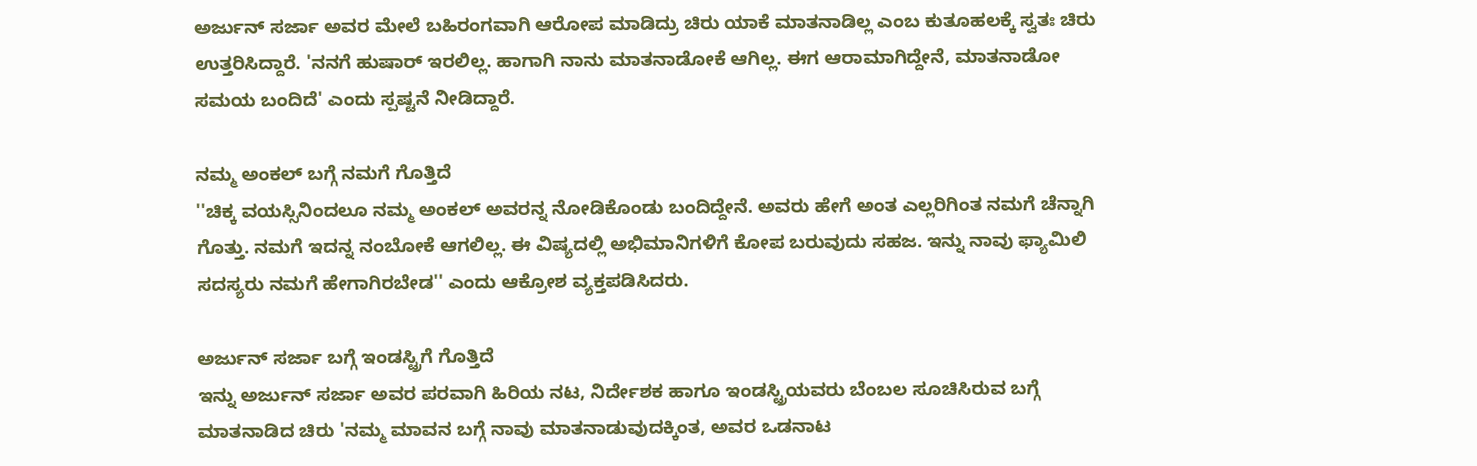ಅರ್ಜುನ್ ಸರ್ಜಾ ಅವರ ಮೇಲೆ ಬಹಿರಂಗವಾಗಿ ಆರೋಪ ಮಾಡಿದ್ರು ಚಿರು ಯಾಕೆ ಮಾತನಾಡಿಲ್ಲ ಎಂಬ ಕುತೂಹಲಕ್ಕೆ ಸ್ವತಃ ಚಿರು ಉತ್ತರಿಸಿದ್ದಾರೆ. 'ನನಗೆ ಹುಷಾರ್ ಇರಲಿಲ್ಲ. ಹಾಗಾಗಿ ನಾನು ಮಾತನಾಡೋಕೆ ಆಗಿಲ್ಲ. ಈಗ ಆರಾಮಾಗಿದ್ದೇನೆ, ಮಾತನಾಡೋ ಸಮಯ ಬಂದಿದೆ' ಎಂದು ಸ್ಪಷ್ಟನೆ ನೀಡಿದ್ದಾರೆ.

ನಮ್ಮ ಅಂಕಲ್ ಬಗ್ಗೆ ನಮಗೆ ಗೊತ್ತಿದೆ
''ಚಿಕ್ಕ ವಯಸ್ಸಿನಿಂದಲೂ ನಮ್ಮ ಅಂಕಲ್ ಅವರನ್ನ ನೋಡಿಕೊಂಡು ಬಂದಿದ್ದೇನೆ. ಅವರು ಹೇಗೆ ಅಂತ ಎಲ್ಲರಿಗಿಂತ ನಮಗೆ ಚೆನ್ನಾಗಿ ಗೊತ್ತು. ನಮಗೆ ಇದನ್ನ ನಂಬೋಕೆ ಆಗಲಿಲ್ಲ. ಈ ವಿಷ್ಯದಲ್ಲಿ ಅಭಿಮಾನಿಗಳಿಗೆ ಕೋಪ ಬರುವುದು ಸಹಜ. ಇನ್ನು ನಾವು ಫ್ಯಾಮಿಲಿ ಸದಸ್ಯರು ನಮಗೆ ಹೇಗಾಗಿರಬೇಡ'' ಎಂದು ಆಕ್ರೋಶ ವ್ಯಕ್ತಪಡಿಸಿದರು.

ಅರ್ಜುನ್ ಸರ್ಜಾ ಬಗ್ಗೆ ಇಂಡಸ್ಟ್ರಿಗೆ ಗೊತ್ತಿದೆ
ಇನ್ನು ಅರ್ಜುನ್ ಸರ್ಜಾ ಅವರ ಪರವಾಗಿ ಹಿರಿಯ ನಟ, ನಿರ್ದೇಶಕ ಹಾಗೂ ಇಂಡಸ್ಟ್ರಿಯವರು ಬೆಂಬಲ ಸೂಚಿಸಿರುವ ಬಗ್ಗೆ ಮಾತನಾಡಿದ ಚಿರು 'ನಮ್ಮ ಮಾವನ ಬಗ್ಗೆ ನಾವು ಮಾತನಾಡುವುದಕ್ಕಿಂತ, ಅವರ ಒಡನಾಟ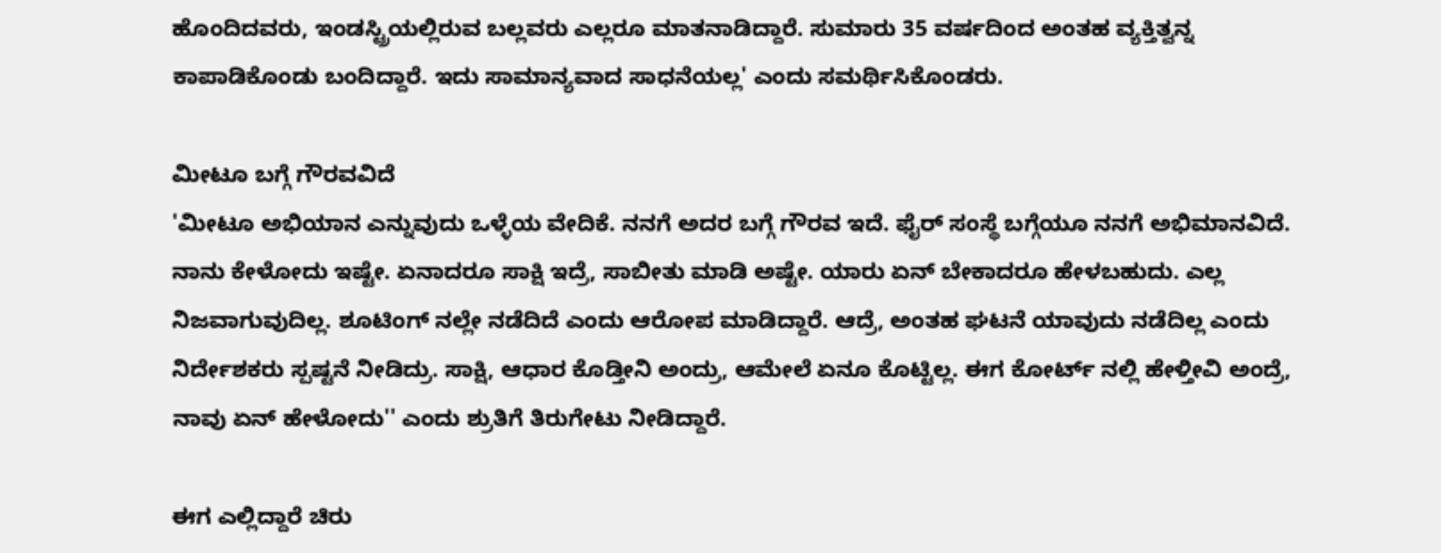ಹೊಂದಿದವರು, ಇಂಡಸ್ಟ್ರಿಯಲ್ಲಿರುವ ಬಲ್ಲವರು ಎಲ್ಲರೂ ಮಾತನಾಡಿದ್ದಾರೆ. ಸುಮಾರು 35 ವರ್ಷದಿಂದ ಅಂತಹ ವ್ಯಕ್ತಿತ್ವನ್ನ ಕಾಪಾಡಿಕೊಂಡು ಬಂದಿದ್ದಾರೆ. ಇದು ಸಾಮಾನ್ಯವಾದ ಸಾಧನೆಯಲ್ಲ' ಎಂದು ಸಮರ್ಥಿಸಿಕೊಂಡರು.

ಮೀಟೂ ಬಗ್ಗೆ ಗೌರವವಿದೆ
'ಮೀಟೂ ಅಭಿಯಾನ ಎನ್ನುವುದು ಒಳ್ಳೆಯ ವೇದಿಕೆ. ನನಗೆ ಅದರ ಬಗ್ಗೆ ಗೌರವ ಇದೆ. ಫೈರ್ ಸಂಸ್ಥೆ ಬಗ್ಗೆಯೂ ನನಗೆ ಅಭಿಮಾನವಿದೆ. ನಾನು ಕೇಳೋದು ಇಷ್ಟೇ. ಏನಾದರೂ ಸಾಕ್ಷಿ ಇದ್ರೆ, ಸಾಬೀತು ಮಾಡಿ ಅಷ್ಟೇ. ಯಾರು ಏನ್ ಬೇಕಾದರೂ ಹೇಳಬಹುದು. ಎಲ್ಲ ನಿಜವಾಗುವುದಿಲ್ಲ. ಶೂಟಿಂಗ್ ನಲ್ಲೇ ನಡೆದಿದೆ ಎಂದು ಆರೋಪ ಮಾಡಿದ್ದಾರೆ. ಆದ್ರೆ, ಅಂತಹ ಘಟನೆ ಯಾವುದು ನಡೆದಿಲ್ಲ ಎಂದು ನಿರ್ದೇಶಕರು ಸ್ಪಷ್ಟನೆ ನೀಡಿದ್ರು. ಸಾಕ್ಷಿ, ಆಧಾರ ಕೊಡ್ತೀನಿ ಅಂದ್ರು, ಆಮೇಲೆ ಏನೂ ಕೊಟ್ಟಿಲ್ಲ. ಈಗ ಕೋರ್ಟ್ ನಲ್ಲಿ ಹೇಳ್ತೀವಿ ಅಂದ್ರೆ, ನಾವು ಏನ್ ಹೇಳೋದು'' ಎಂದು ಶ್ರುತಿಗೆ ತಿರುಗೇಟು ನೀಡಿದ್ದಾರೆ.

ಈಗ ಎಲ್ಲಿದ್ದಾರೆ ಚಿರು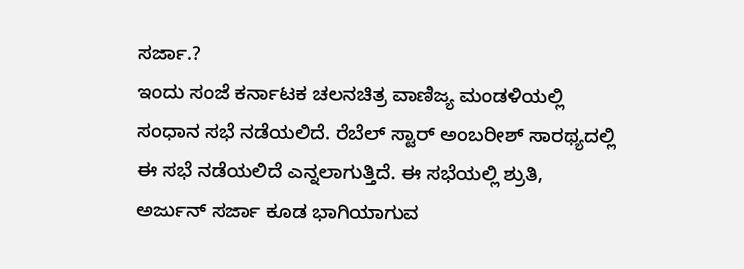ಸರ್ಜಾ.?
ಇಂದು ಸಂಜೆ ಕರ್ನಾಟಕ ಚಲನಚಿತ್ರ ವಾಣಿಜ್ಯ ಮಂಡಳಿಯಲ್ಲಿ ಸಂಧಾನ ಸಭೆ ನಡೆಯಲಿದೆ. ರೆಬೆಲ್ ಸ್ಟಾರ್ ಅಂಬರೀಶ್ ಸಾರಥ್ಯದಲ್ಲಿ ಈ ಸಭೆ ನಡೆಯಲಿದೆ ಎನ್ನಲಾಗುತ್ತಿದೆ. ಈ ಸಭೆಯಲ್ಲಿ ಶ್ರುತಿ, ಅರ್ಜುನ್ ಸರ್ಜಾ ಕೂಡ ಭಾಗಿಯಾಗುವ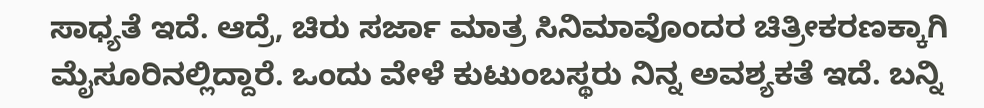ಸಾಧ್ಯತೆ ಇದೆ. ಆದ್ರೆ, ಚಿರು ಸರ್ಜಾ ಮಾತ್ರ ಸಿನಿಮಾವೊಂದರ ಚಿತ್ರೀಕರಣಕ್ಕಾಗಿ ಮೈಸೂರಿನಲ್ಲಿದ್ದಾರೆ. ಒಂದು ವೇಳೆ ಕುಟುಂಬಸ್ಥರು ನಿನ್ನ ಅವಶ್ಯಕತೆ ಇದೆ. ಬನ್ನಿ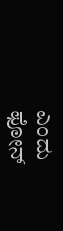ಎಂದು ಫೋನ್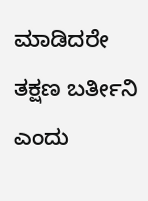ಮಾಡಿದರೇ ತಕ್ಷಣ ಬರ್ತೀನಿ ಎಂದು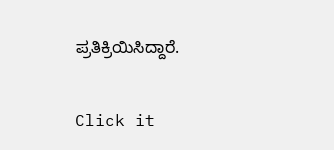ಪ್ರತಿಕ್ರಿಯಿಸಿದ್ದಾರೆ.


Click it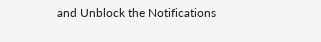and Unblock the Notifications